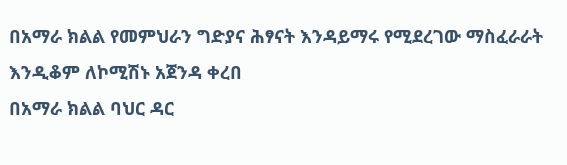በአማራ ክልል የመምህራን ግድያና ሕፃናት እንዳይማሩ የሚደረገው ማስፈራራት እንዲቆም ለኮሚሽኑ አጀንዳ ቀረበ
በአማራ ክልል ባህር ዳር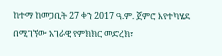ከተማ ከመጋቢት 27 ቀን 2017 ዓ.ም. ጀምሮ እየተካሄደ በሚገኘው አገራዊ የምክክር መድረክ፣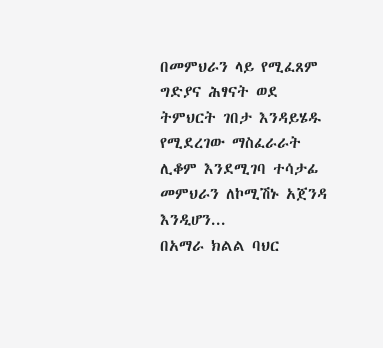በመምህራን ላይ የሚፈጸም ግድያና ሕፃናት ወደ ትምህርት ገበታ እንዳይሄዱ የሚደረገው ማስፈራራት ሊቆም እንደሚገባ ተሳታፊ መምህራን ለኮሚሽኑ አጀንዳ እንዲሆን...
በአማራ ክልል ባህር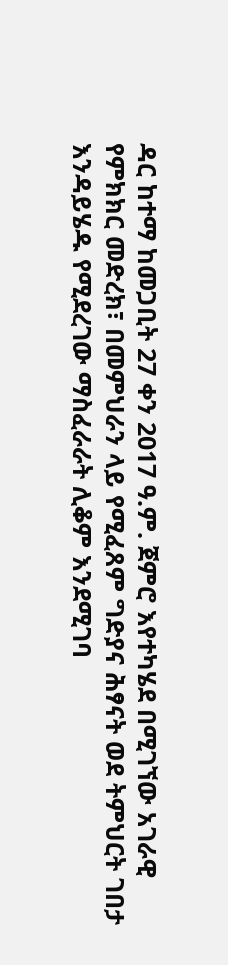ዳር ከተማ ከመጋቢት 27 ቀን 2017 ዓ.ም. ጀምሮ እየተካሄደ በሚገኘው አገራዊ የምክክር መድረክ፣ በመምህራን ላይ የሚፈጸም ግድያና ሕፃናት ወደ ትምህርት ገበታ እንዳይሄዱ የሚደረገው ማስፈራራት ሊቆም እንደሚገባ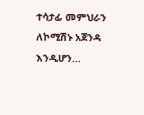ተሳታፊ መምህራን ለኮሚሽኑ አጀንዳ እንዲሆን...